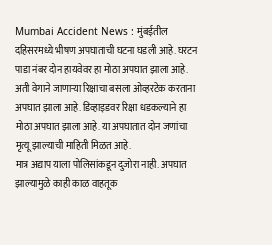Mumbai Accident News : मुंबईतील दहिसरमध्ये भीषण अपघाताची घटना घडली आहे. घरटन पाडा नंबर दोन हायवेवर हा मोठा अपघात झाला आहे. अती वेगाने जाणाऱ्या रिक्षाचा बसला ओव्हरटेक करताना अपघात झाला आहे. डिव्हाइडवर रिक्षा धडकल्याने हा मोठा अपघात झाला आहे. या अपघातात दोन जणांचा मृत्यू झाल्याची माहिती मिळत आहे.
मात्र अद्याप याला पोलिसांकडून दुजोरा नाही. अपघात झाल्यामुळे काही काळ वाहतूक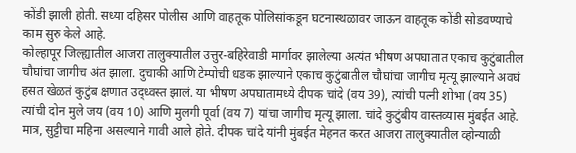कोंडी झाली होती. सध्या दहिसर पोलीस आणि वाहतूक पोलिसांकडून घटनास्थळावर जाऊन वाहतूक कोंडी सोडवण्याचे काम सुरु केले आहे.
कोल्हापूर जिल्ह्यातील आजरा तालुक्यातील उत्तुर-बहिरेवाडी मार्गावर झालेल्या अत्यंत भीषण अपघातात एकाच कुटुंबातील चौघांचा जागीच अंत झाला. दुचाकी आणि टेम्पोची धडक झाल्याने एकाच कुटुंबातील चौघांचा जागीच मृत्यू झाल्याने अवघं हसत खेळतं कुटुंब क्षणात उद्ध्वस्त झालं. या भीषण अपघातामध्ये दीपक चांदे (वय 39), त्यांची पत्नी शोभा (वय 35) त्यांची दोन मुले जय (वय 10) आणि मुलगी पूर्वा (वय 7) यांचा जागीच मृत्यू झाला. चांदे कुटुंबीय वास्तव्यास मुंबईत आहे. मात्र, सुट्टीचा महिना असल्याने गावी आले होते. दीपक चांदे यांनी मुंबईत मेहनत करत आजरा तालुक्यातील व्होन्याळी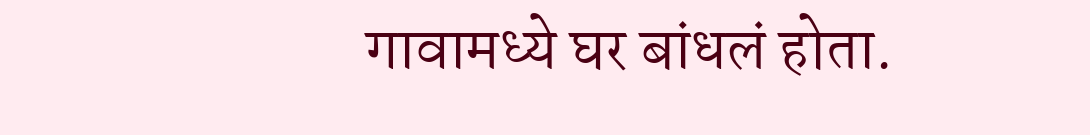गावामध्ये घर बांधलं होता.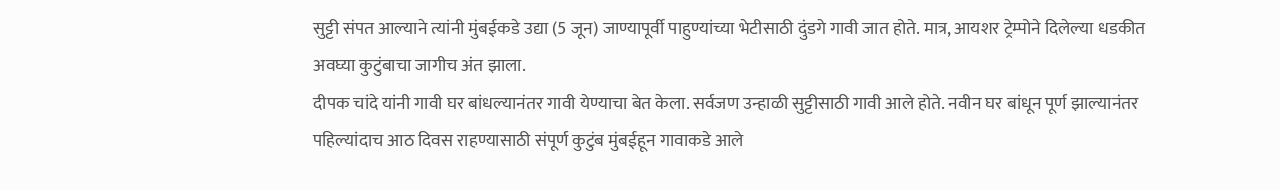सुट्टी संपत आल्याने त्यांनी मुंबईकडे उद्या (5 जून) जाण्यापूर्वी पाहुण्यांच्या भेटीसाठी दुंडगे गावी जात होते. मात्र, आयशर ट्रेम्पोने दिलेल्या धडकीत अवघ्या कुटुंबाचा जागीच अंत झाला.
दीपक चांदे यांनी गावी घर बांधल्यानंतर गावी येण्याचा बेत केला. सर्वजण उन्हाळी सुट्टीसाठी गावी आले होते. नवीन घर बांधून पूर्ण झाल्यानंतर पहिल्यांदाच आठ दिवस राहण्यासाठी संपूर्ण कुटुंब मुंबईहून गावाकडे आले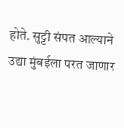होते. सुट्टी संपत आल्याने उद्या मुंबईला परत जाणार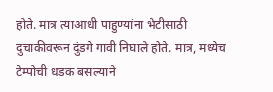होते. मात्र त्याआधी पाहुण्यांना भेटीसाठी दुचाकीवरून दुंडगे गावी निघाले होते. मात्र, मध्येच टेम्पोची धडक बसल्याने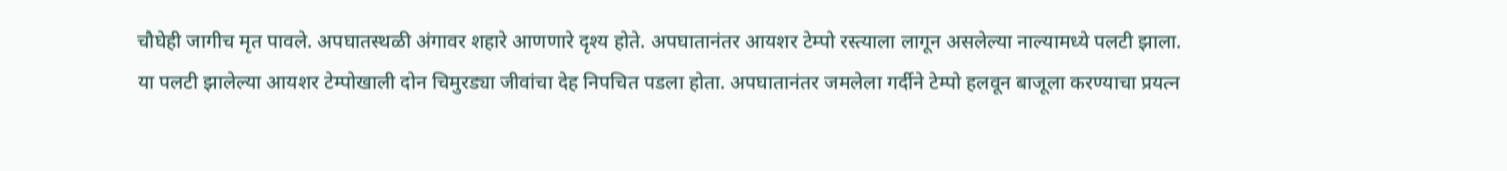चौघेही जागीच मृत पावले. अपघातस्थळी अंगावर शहारे आणणारे दृश्य होते. अपघातानंतर आयशर टेम्पो रस्त्याला लागून असलेल्या नाल्यामध्ये पलटी झाला. या पलटी झालेल्या आयशर टेम्पोखाली दोन चिमुरड्या जीवांचा देह निपचित पडला होता. अपघातानंतर जमलेला गर्दीने टेम्पो हलवून बाजूला करण्याचा प्रयत्न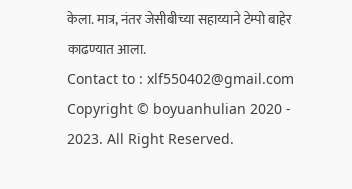केला. मात्र, नंतर जेसीबीच्या सहाय्याने टेम्पो बाहेर काढण्यात आला.
Contact to : xlf550402@gmail.com
Copyright © boyuanhulian 2020 - 2023. All Right Reserved.